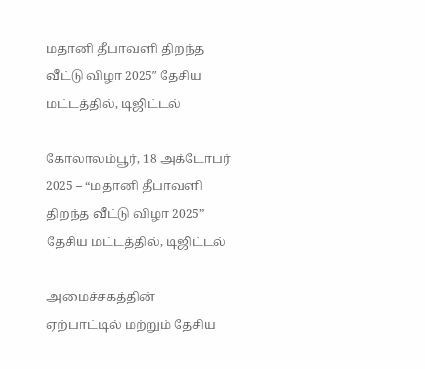மதானி தீபாவளி திறந்த வீட்டு விழா 2025″ தேசிய மட்டத்தில், டிஜிட்டல்

கோலாலம்பூர், 18 அக்டோபர் 2025 – “மதானி தீபாவளி திறந்த வீட்டு விழா 2025” தேசிய மட்டத்தில், டிஜிட்டல்

அமைச்சகத்தின் ஏற்பாட்டில் மற்றும் தேசிய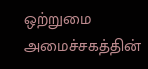ஒற்றுமை அமைச்சகத்தின்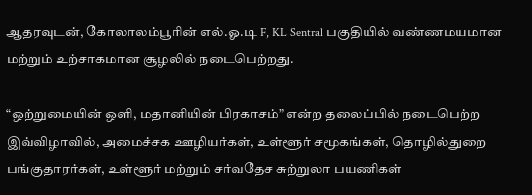ஆதரவுடன், கோலாலம்பூரின் எல்.ஓ.டி F, KL Sentral பகுதியில் வண்ணமயமான மற்றும் உற்சாகமான சூழலில் நடைபெற்றது.

“ஒற்றுமையின் ஒளி, மதானியின் பிரகாசம்” என்ற தலைப்பில் நடைபெற்ற இவ்விழாவில், அமைச்சக ஊழியர்கள், உள்ளூர் சமூகங்கள், தொழில்துறை பங்குதாரர்கள், உள்ளூர் மற்றும் சர்வதேச சுற்றுலா பயணிகள்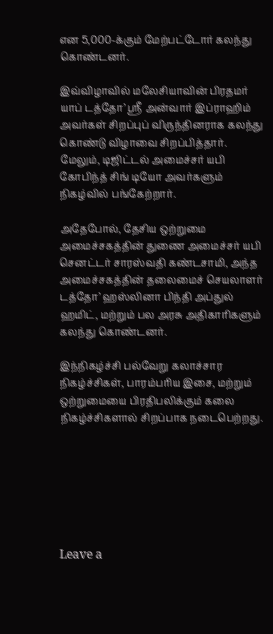என 5,000-க்கும் மேற்பட்டோர் கலந்து கொண்டனர்.

இவ்விழாவில் மலேசியாவின் பிரதமர் யாப் டத்தோ’ ஸ்ரீ அன்வார் இப்ராஹிம் அவர்கள் சிறப்புப் விருந்தினராக கலந்து கொண்டு விழாவை சிறப்பித்தார். மேலும், டிஜிட்டல் அமைச்சர் யபி கோபிந்த் சிங் டியோ அவர்களும் நிகழ்வில் பங்கேற்றார்.

அதேபோல், தேசிய ஒற்றுமை அமைச்சகத்தின் துணை அமைச்சர் யபி செனட்டர் சாரஸ்வதி கண்டசாமி, அந்த அமைச்சகத்தின் தலைமைச் செயலாளர் டத்தோ’ ஹஸ்லினா பிந்தி அப்துல் ஹமிட், மற்றும் பல அரசு அதிகாரிகளும் கலந்து கொண்டனர்.

இந்நிகழ்ச்சி பல்வேறு கலாச்சார நிகழ்ச்சிகள், பாரம்பரிய இசை, மற்றும் ஒற்றுமையை பிரதிபலிக்கும் கலை நிகழ்ச்சிகளால் சிறப்பாக நடைபெற்றது.







Leave a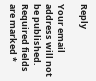Reply

Your email address will not be published. Required fields are marked *